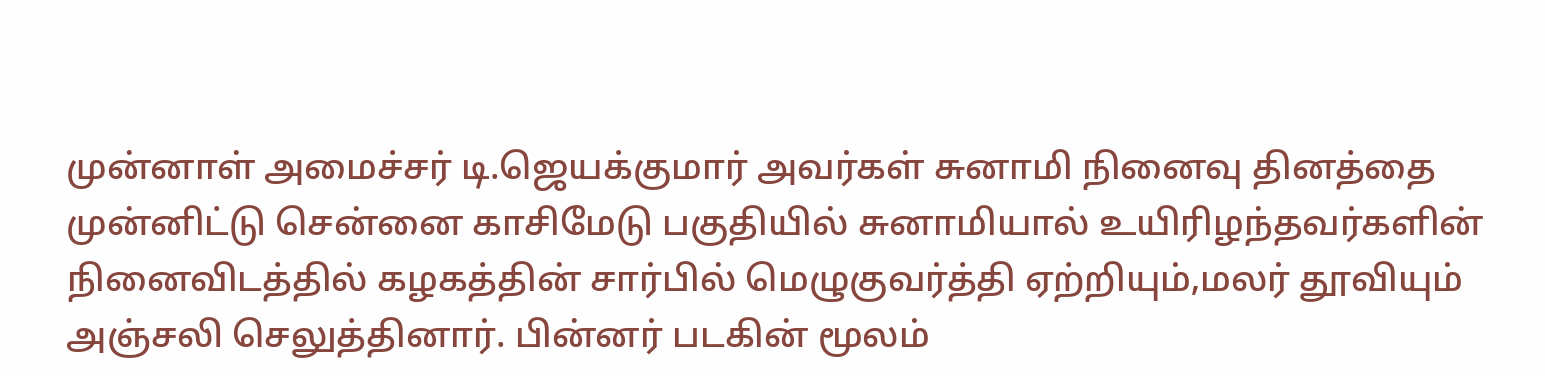முன்னாள் அமைச்சர் டி.ஜெயக்குமார் அவர்கள் சுனாமி நினைவு தினத்தை முன்னிட்டு சென்னை காசிமேடு பகுதியில் சுனாமியால் உயிரிழந்தவர்களின் நினைவிடத்தில் கழகத்தின் சார்பில் மெழுகுவர்த்தி ஏற்றியும்,மலர் தூவியும் அஞ்சலி செலுத்தினார். பின்னர் படகின் மூலம்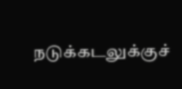நடுக்கடலுக்குச்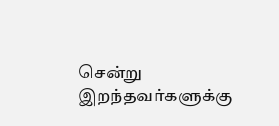சென்று இறந்தவர்களுக்கு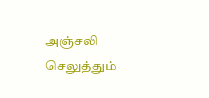அஞ்சலி செலுத்தும்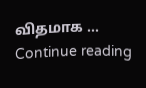விதமாக … Continue reading